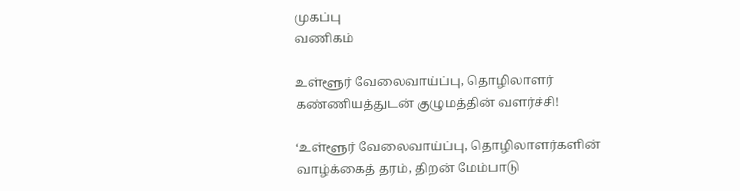முகப்பு
வணிகம்

உள்ளூர் வேலைவாய்ப்பு, தொழிலாளர் கண்ணியத்துடன் குழுமத்தின் வளர்ச்சி!

‘உள்ளூர் வேலைவாய்ப்பு, தொழிலாளர்களின் வாழ்க்கைத் தரம், திறன் மேம்பாடு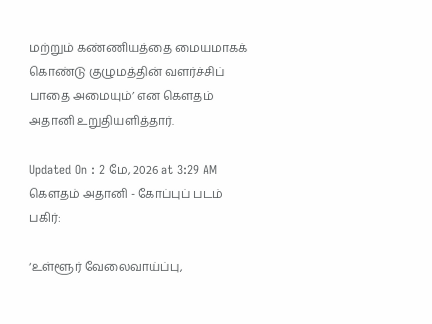மற்றும் கண்ணியத்தை மையமாகக் கொண்டு குழுமத்தின் வளர்ச்சிப் பாதை அமையும்’ என கௌதம் அதானி உறுதியளித்தார்.

Updated On : 2 மே, 2026 at 3:29 AM
கௌதம் அதானி - கோப்புப் படம்
பகிர்:

‘உள்ளூர் வேலைவாய்ப்பு,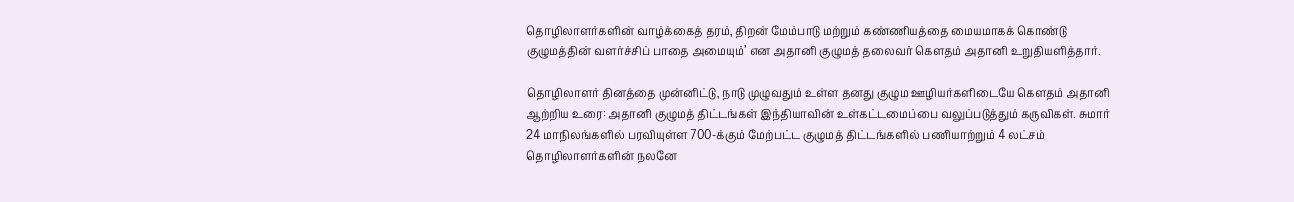தொழிலாளர்களின் வாழ்க்கைத் தரம், திறன் மேம்பாடு மற்றும் கண்ணியத்தை மையமாகக் கொண்டு குழுமத்தின் வளர்ச்சிப் பாதை அமையும்’ என அதானி குழுமத் தலைவர் கௌதம் அதானி உறுதியளித்தார்.

தொழிலாளர் தினத்தை முன்னிட்டு, நாடு முழுவதும் உள்ள தனது குழும ஊழியர்களிடையே கௌதம் அதானி ஆற்றிய உரை: அதானி குழுமத் திட்டங்கள் இந்தியாவின் உள்கட்டமைப்பை வலுப்படுத்தும் கருவிகள். சுமார் 24 மாநிலங்களில் பரவியுள்ள 700-க்கும் மேற்பட்ட குழுமத் திட்டங்களில் பணியாற்றும் 4 லட்சம் தொழிலாளர்களின் நலனே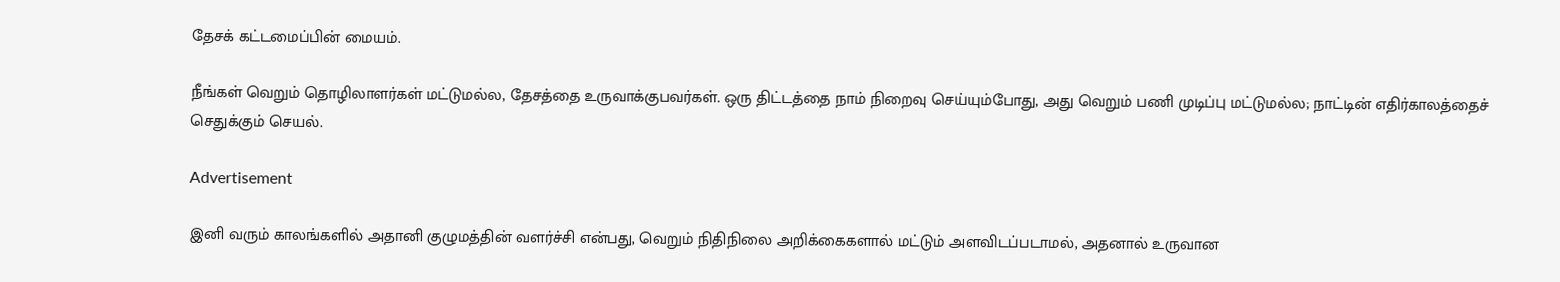தேசக் கட்டமைப்பின் மையம்.

நீங்கள் வெறும் தொழிலாளர்கள் மட்டுமல்ல, தேசத்தை உருவாக்குபவர்கள். ஒரு திட்டத்தை நாம் நிறைவு செய்யும்போது, அது வெறும் பணி முடிப்பு மட்டுமல்ல; நாட்டின் எதிர்காலத்தைச் செதுக்கும் செயல்.

Advertisement

இனி வரும் காலங்களில் அதானி குழுமத்தின் வளர்ச்சி என்பது, வெறும் நிதிநிலை அறிக்கைகளால் மட்டும் அளவிடப்படாமல், அதனால் உருவான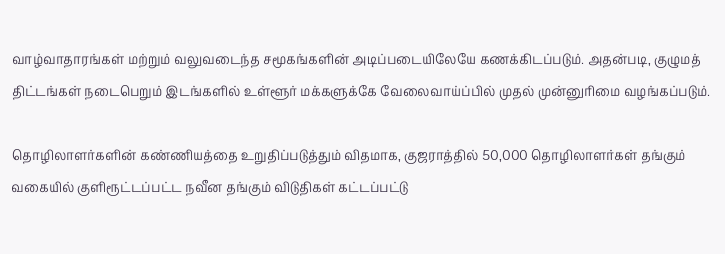வாழ்வாதாரங்கள் மற்றும் வலுவடைந்த சமூகங்களின் அடிப்படையிலேயே கணக்கிடப்படும். அதன்படி, குழுமத் திட்டங்கள் நடைபெறும் இடங்களில் உள்ளூர் மக்களுக்கே வேலைவாய்ப்பில் முதல் முன்னுரிமை வழங்கப்படும்.

தொழிலாளர்களின் கண்ணியத்தை உறுதிப்படுத்தும் விதமாக, குஜராத்தில் 50,000 தொழிலாளர்கள் தங்கும் வகையில் குளிரூட்டப்பட்ட நவீன தங்கும் விடுதிகள் கட்டப்பட்டு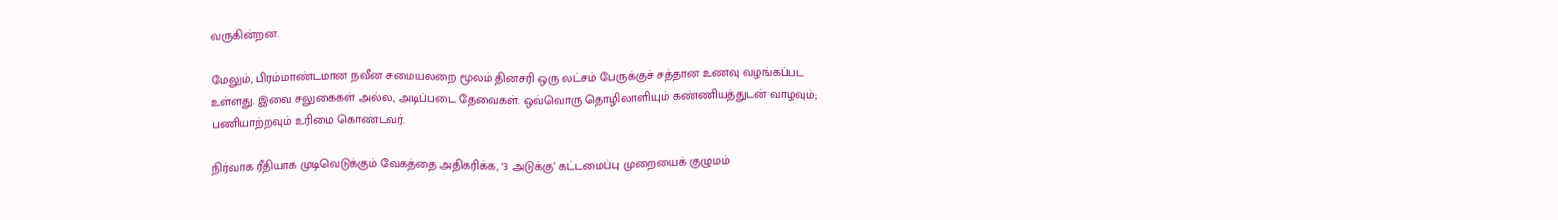வருகின்றன.

மேலும், பிரம்மாண்டமான நவீன சமையலறை மூலம் தினசரி ஒரு லட்சம் பேருக்குச் சத்தான உணவு வழங்கப்பட உள்ளது. இவை சலுகைகள் அல்ல, அடிப்படை தேவைகள். ஒவ்வொரு தொழிலாளியும் கண்ணியத்துடன் வாழவும்; பணியாற்றவும் உரிமை கொண்டவர்.

நிர்வாக ரீதியாக முடிவெடுக்கும் வேகத்தை அதிகரிக்க, ‘3 அடுக்கு’ கட்டமைப்பு முறையைக் குழுமம்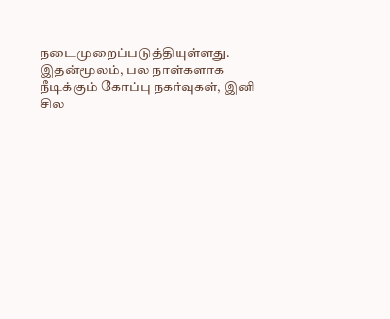நடைமுறைப்படுத்தியுள்ளது. இதன்மூலம், பல நாள்களாக நீடிக்கும் கோப்பு நகர்வுகள், இனி சில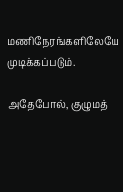மணிநேரங்களிலேயே முடிக்கப்படும்.

அதேபோல், குழுமத்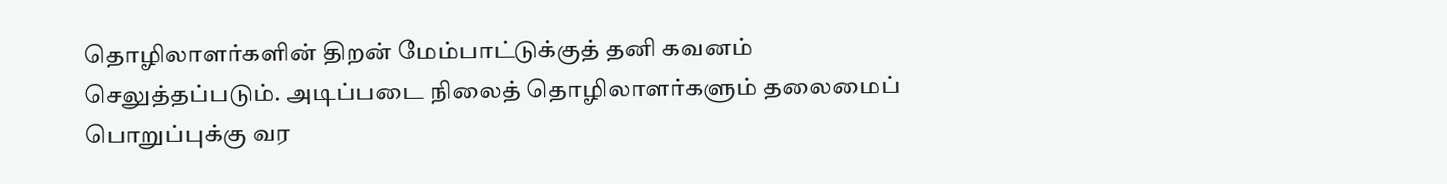தொழிலாளர்களின் திறன் மேம்பாட்டுக்குத் தனி கவனம் செலுத்தப்படும். அடிப்படை நிலைத் தொழிலாளர்களும் தலைமைப் பொறுப்புக்கு வர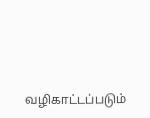வழிகாட்டப்படும்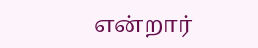என்றார்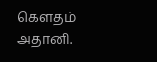கௌதம் அதானி.